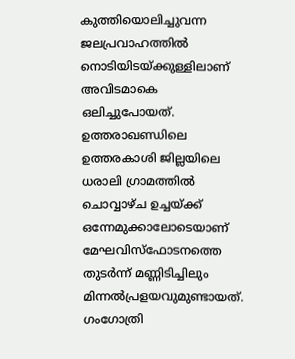കുത്തിയൊലിച്ചുവന്ന ജലപ്രവാഹത്തില്‍ നൊടിയിടയ്ക്കുള്ളിലാണ് അവിടമാകെ ഒലിച്ചുപോയത്. ഉത്തരാഖണ്ഡിലെ ഉത്തരകാശി ജില്ലയിലെ ധരാലി ഗ്രാമത്തില്‍ ചൊവ്വാഴ്ച ഉച്ചയ്ക്ക് ഒന്നേമുക്കാലോടെയാണ് മേഘവിസ്‌ഫോടനത്തെ തുടര്‍ന്ന് മണ്ണിടിച്ചിലും മിന്നല്‍പ്രളയവുമുണ്ടായത്. ഗംഗോത്രി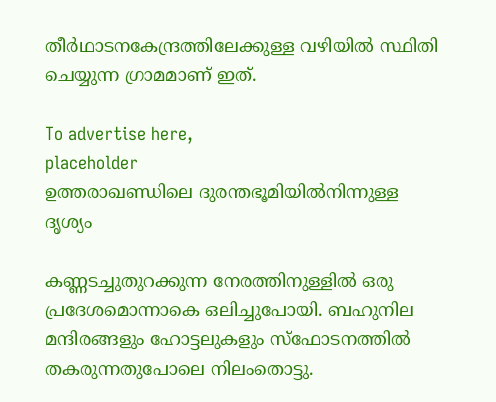തീര്‍ഥാടനകേന്ദ്രത്തിലേക്കുള്ള വഴിയില്‍ സ്ഥിതി ചെയ്യുന്ന ഗ്രാമമാണ് ഇത്.

To advertise here,
placeholder
ഉത്തരാഖണ്ഡിലെ ദുരന്തഭൂമിയിൽനിന്നുള്ള ദൃശ്യം

കണ്ണടച്ചുതുറക്കുന്ന നേരത്തിനുള്ളില്‍ ഒരു പ്രദേശമൊന്നാകെ ഒലിച്ചുപോയി. ബഹുനില മന്ദിരങ്ങളും ഹോട്ടലുകളും സ്ഫോടനത്തില്‍ തകരുന്നതുപോലെ നിലംതൊട്ടു.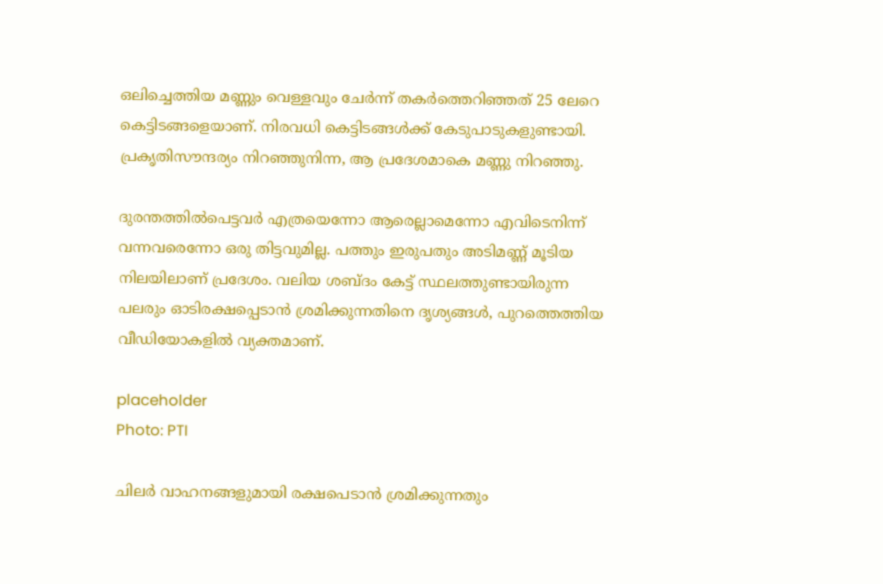ഒലിച്ചെത്തിയ മണ്ണും വെള്ളവും ചേര്‍ന്ന് തകര്‍ത്തെറിഞ്ഞത് 25 ലേറെ കെട്ടിടങ്ങളെയാണ്. നിരവധി കെട്ടിടങ്ങൾക്ക് കേടുപാടുകളുണ്ടായി. പ്രകൃതിസൗന്ദര്യം നിറഞ്ഞുനിന്ന, ആ പ്രദേശമാകെ മണ്ണു നിറഞ്ഞു.

ദുരന്തത്തില്‍പെട്ടവര്‍ എത്രയെന്നോ ആരെല്ലാമെന്നോ എവിടെനിന്ന് വന്നവരെന്നോ ഒരു തിട്ടവുമില്ല. പത്തും ഇരുപതും അടിമണ്ണ് മൂടിയ നിലയിലാണ് പ്രദേശം. വലിയ ശബ്ദം കേട്ട് സ്ഥലത്തുണ്ടായിരുന്ന പലരും ഓടിരക്ഷപ്പെടാന്‍ ശ്രമിക്കുന്നതിനെ ദൃശ്യങ്ങള്‍, പുറത്തെത്തിയ വീഡിയോകളില്‍ വ്യക്തമാണ്.

placeholder
Photo: PTI

ചിലര്‍ വാഹനങ്ങളുമായി രക്ഷപെടാന്‍ ശ്രമിക്കുന്നതും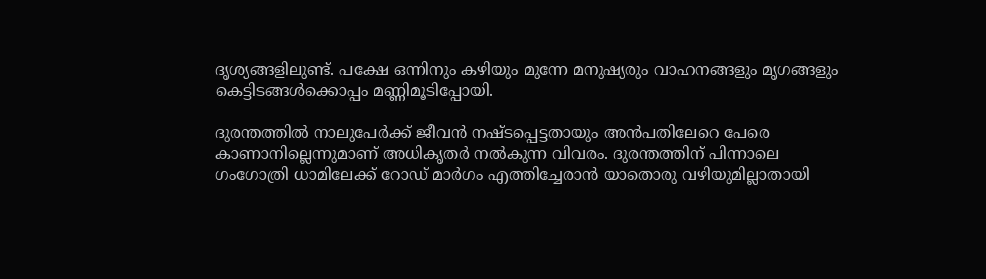ദൃശ്യങ്ങളിലുണ്ട്. പക്ഷേ ഒന്നിനും കഴിയും മുന്നേ മനുഷ്യരും വാഹനങ്ങളും മൃഗങ്ങളും കെട്ടിടങ്ങള്‍ക്കൊപ്പം മണ്ണിമൂടിപ്പോയി.

ദുരന്തത്തില്‍ നാലുപേര്‍ക്ക് ജീവന്‍ നഷ്ടപ്പെട്ടതായും അന്‍പതിലേറെ പേരെ കാണാനില്ലെന്നുമാണ് അധികൃതര്‍ നല്‍കുന്ന വിവരം. ദുരന്തത്തിന് പിന്നാലെ ഗംഗോത്രി ധാമിലേക്ക് റോഡ് മാര്‍ഗം എത്തിച്ചേരാന്‍ യാതൊരു വഴിയുമില്ലാതായി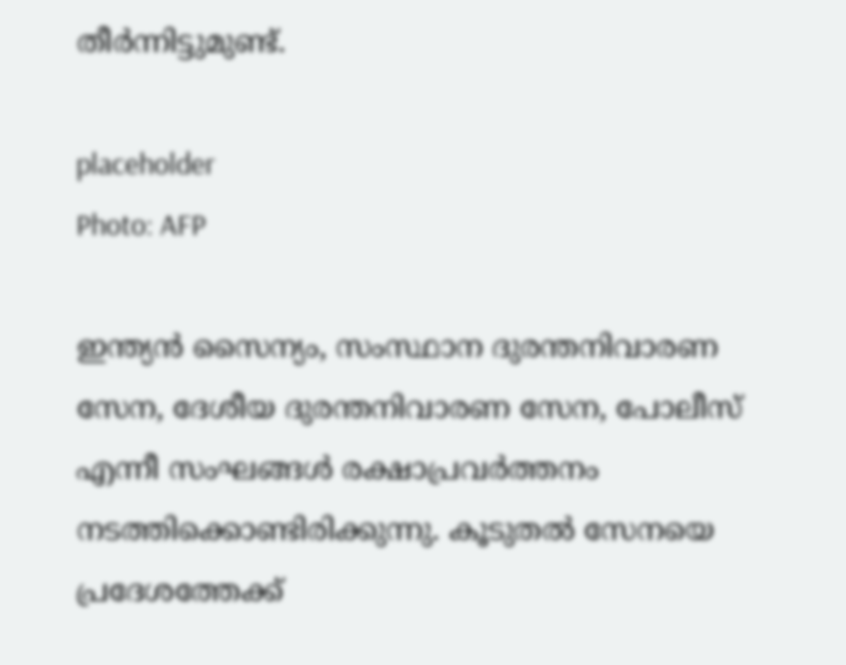തീര്‍ന്നിട്ടുമുണ്ട്.

placeholder
Photo: AFP

ഇന്ത്യന്‍ സൈന്യം, സംസ്ഥാന ദുരന്തനിവാരണ സേന, ദേശീയ ദുരന്തനിവാരണ സേന, പോലീസ് എന്നീ സംഘങ്ങള്‍ രക്ഷാപ്രവര്‍ത്തനം നടത്തിക്കൊണ്ടിരിക്കുന്നു. കൂടുതല്‍ സേനയെ പ്രദേശത്തേക്ക്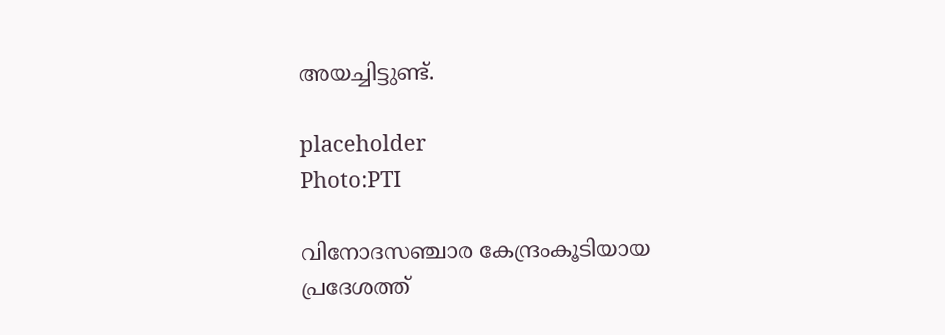അയച്ചിട്ടുണ്ട്.

placeholder
Photo:PTI

വിനോദസഞ്ചാര കേന്ദ്രംകൂടിയായ പ്രദേശത്ത്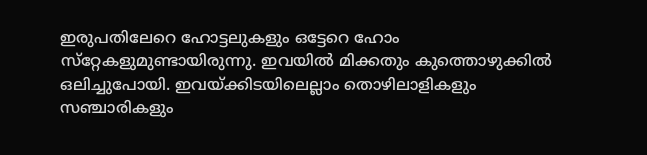ഇരുപതിലേറെ ഹോട്ടലുകളും ഒട്ടേറെ ഹോം സ്‌റ്റേകളുമുണ്ടായിരുന്നു. ഇവയില്‍ മിക്കതും കുത്തൊഴുക്കില്‍ ഒലിച്ചുപോയി. ഇവയ്ക്കിടയിലെല്ലാം തൊഴിലാളികളും സഞ്ചാരികളും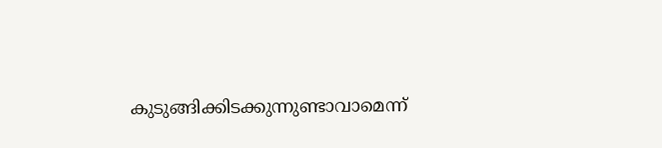കുടുങ്ങിക്കിടക്കുന്നുണ്ടാവാമെന്ന്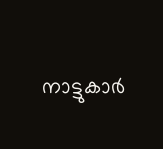നാട്ടുകാര്‍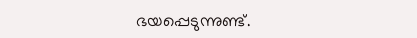ഭയപ്പെടുന്നുണ്ട്.